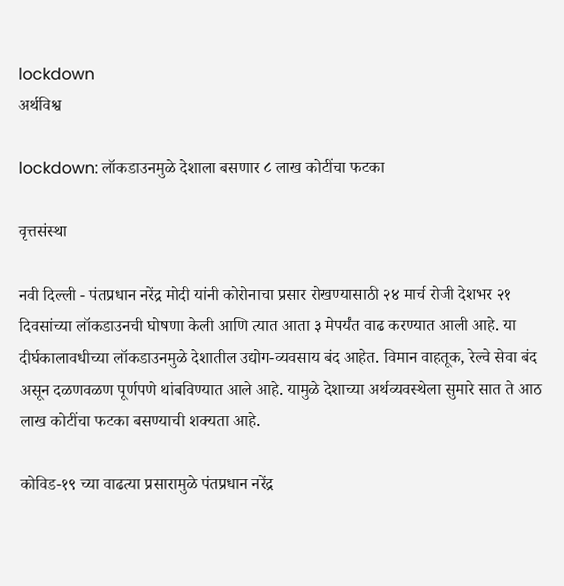lockdown
अर्थविश्व

lockdown: लॉकडाउनमुळे देशाला बसणार ८ लाख कोटींचा फटका

वृत्तसंस्था

नवी दिल्ली - पंतप्रधान नरेंद्र मोदी यांनी कोरोनाचा प्रसार रोखण्यासाठी २४ मार्च रोजी देशभर २१ दिवसांच्या लॉकडाउनची घोषणा केली आणि त्यात आता ३ मेपर्यंत वाढ करण्यात आली आहे. या दीर्घकालावधीच्या लॉकडाउनमुळे देशातील उद्योग-व्यवसाय बंद आहेत. विमान वाहतूक, रेल्वे सेवा बंद असून दळणवळण पूर्णपणे थांबविण्यात आले आहे. यामुळे देशाच्या अर्थव्यवस्थेला सुमारे सात ते आठ लाख कोटींचा फटका बसण्याची शक्यता आहे.

कोविड-१९ च्या वाढत्या प्रसारामुळे पंतप्रधान नरेंद्र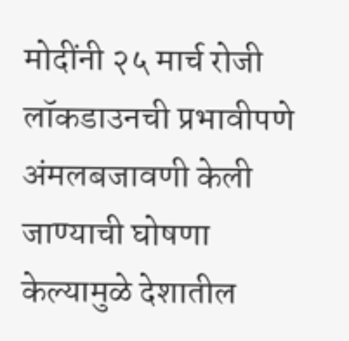मोदींनी २५ मार्च रोजी लॉकडाउनची प्रभावीपणे अंमलबजावणी केली जाण्याची घोषणा केल्यामुळे देशातील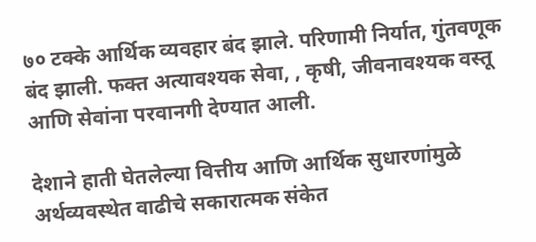७० टक्के आर्थिक व्यवहार बंद झाले. परिणामी निर्यात, गुंतवणूक बंद झाली. फक्त अत्यावश्यक सेवा, , कृषी, जीवनावश्यक वस्तू आणि सेवांना परवानगी देण्यात आली.

देशाने हाती घेतलेल्या वित्तीय आणि आर्थिक सुधारणांमुळे अर्थव्यवस्थेत वाढीचे सकारात्मक संकेत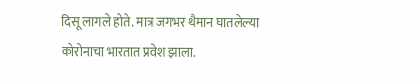दिसू लागले होते. मात्र जगभर थैमान घातलेल्या कोरोनाचा भारतात प्रवेश झाला.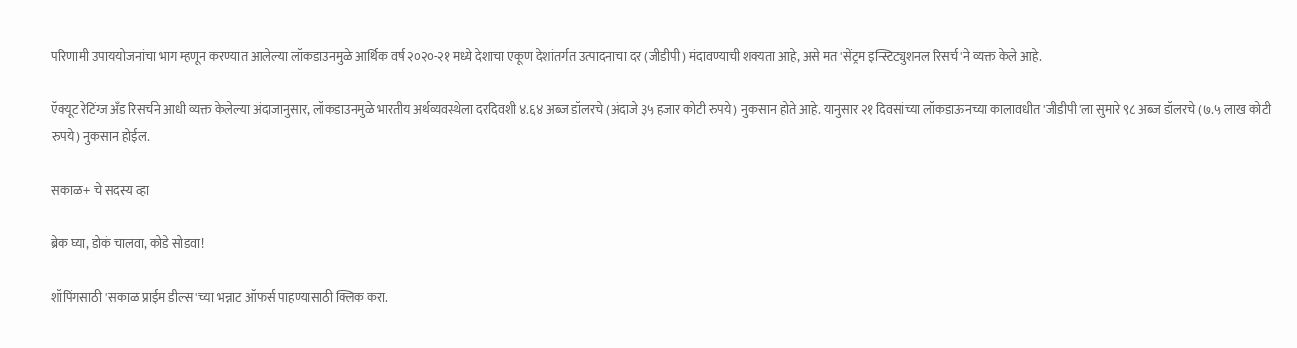परिणामी उपाययोजनांचा भाग म्हणून करण्यात आलेल्या लॉकडाउनमुळे आर्थिक वर्ष २०२०-२१ मध्ये देशाचा एकूण देशांतर्गत उत्पादनाचा दर (जीडीपी) मंदावण्याची शक्यता आहे, असे मत 'सेंट्रम इन्स्टिट्युशनल रिसर्च'ने व्यक्त केले आहे.

ऍक्यूट रेटिंग्ज अँड रिसर्चने आधी व्यक्त केलेल्या अंदाजानुसार, लॉकडाउनमुळे भारतीय अर्थव्यवस्थेला दरदिवशी ४.६४ अब्ज डॉलरचे (अंदाजे ३५ हजार कोटी रुपये) नुकसान होते आहे. यानुसार २१ दिवसांच्या लॉकडाऊनच्या कालावधीत 'जीडीपी'ला सुमारे ९८ अब्ज डॉलरचे (७.५ लाख कोटी रुपये) नुकसान होईल.

सकाळ+ चे सदस्य व्हा

ब्रेक घ्या, डोकं चालवा, कोडे सोडवा!

शॉपिंगसाठी 'सकाळ प्राईम डील्स'च्या भन्नाट ऑफर्स पाहण्यासाठी क्लिक करा.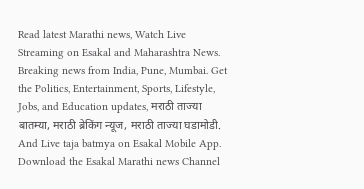Read latest Marathi news, Watch Live Streaming on Esakal and Maharashtra News. Breaking news from India, Pune, Mumbai. Get the Politics, Entertainment, Sports, Lifestyle, Jobs, and Education updates, मराठी ताज्या बातम्या, मराठी ब्रेकिंग न्यूज, मराठी ताज्या घडामोडी. And Live taja batmya on Esakal Mobile App. Download the Esakal Marathi news Channel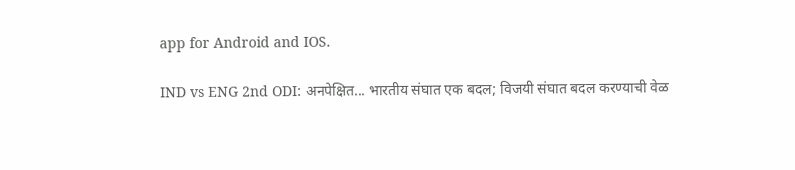app for Android and IOS.

IND vs ENG 2nd ODI: अनपेक्षित... भारतीय संघात एक बदल; विजयी संघात बदल करण्याची वेळ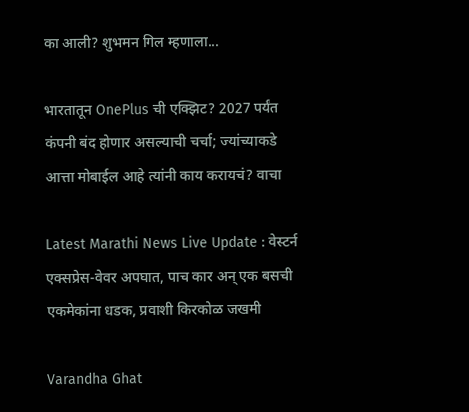का आली? शुभमन गिल म्हणाला...

भारतातून OnePlus ची एक्झिट? 2027 पर्यंत कंपनी बंद होणार असल्याची चर्चा; ज्यांच्याकडे आत्ता मोबाईल आहे त्यांनी काय करायचं? वाचा

Latest Marathi News Live Update : वेस्टर्न एक्सप्रेस-वेवर अपघात, पाच कार अन् एक बसची एकमेकांना धडक, प्रवाशी किरकोळ जखमी

Varandha Ghat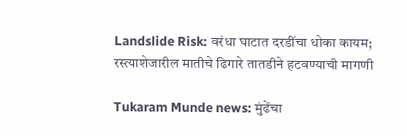Landslide Risk: वरंधा घाटात दरडींचा धोका कायम; रस्त्याशेजारील मातीचे ढिगारे तातडीने हटवण्याची मागणी

Tukaram Munde news: मुंढेंचा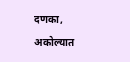दणका, अकोल्यात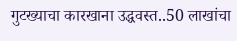गुटख्याचा कारखाना उद्धवस्त..50 लाखांचा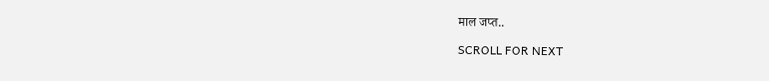माल जप्त..

SCROLL FOR NEXT